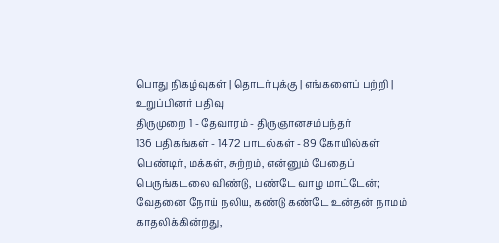பொது நிகழ்வுகள் | தொடர்புக்கு | எங்களைப் பற்றி | உறுப்பினர் பதிவு
திருமுறை 1 - தேவாரம் - திருஞானசம்பந்தர்
136 பதிகங்கள் - 1472 பாடல்கள் - 89 கோயில்கள்
பெண்டிர், மக்கள், சுற்றம், என்னும் பேதைப் பெருங்கடலை விண்டு, பண்டே வாழ மாட்டேன்; வேதனை நோய் நலிய, கண்டு கண்டே உன்தன் நாமம் காதலிக்கின்றது,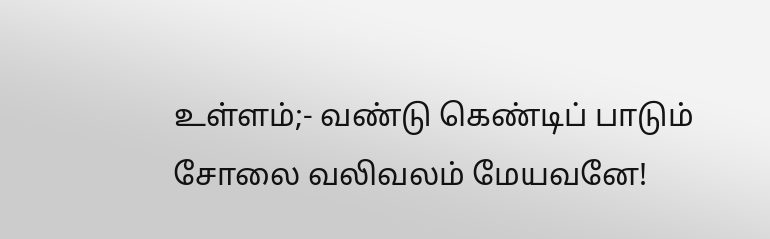உள்ளம்;- வண்டு கெண்டிப் பாடும் சோலை வலிவலம் மேயவனே!